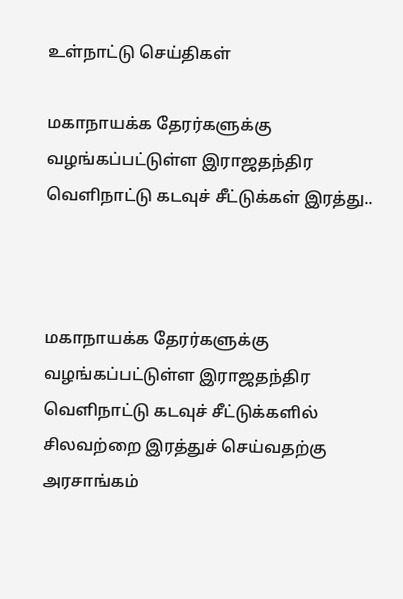உள்நாட்டு செய்திகள்

மகாநாயக்க தேரர்களுக்கு வழங்கப்பட்டுள்ள இராஜதந்திர வெளிநாட்டு கடவுச் சீட்டுக்கள் இரத்து..



மகாநாயக்க தேரர்களுக்கு வழங்கப்பட்டுள்ள இராஜதந்திர வெளிநாட்டு கடவுச் சீட்டுக்களில் சிலவற்றை இரத்துச் செய்வதற்கு அரசாங்கம்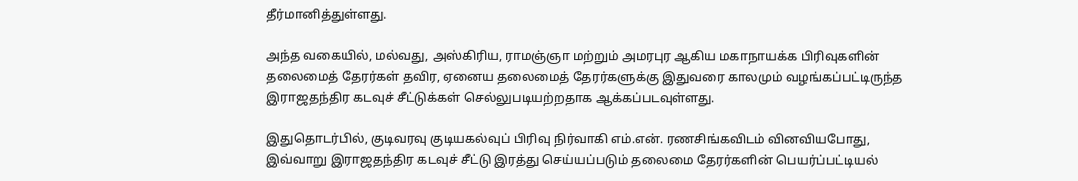தீர்மானித்துள்ளது.

அந்த வகையில், மல்வது, அஸ்கிரிய, ராமஞ்ஞா மற்றும் அமரபுர ஆகிய மகாநாயக்க பிரிவுகளின் தலைமைத் தேரர்கள் தவிர, ஏனைய தலைமைத் தேரர்களுக்கு இதுவரை காலமும் வழங்கப்பட்டிருந்த இராஜதந்திர கடவுச் சீட்டுக்கள் செல்லுபடியற்றதாக ஆக்கப்படவுள்ளது.

இதுதொடர்பில், குடிவரவு குடியகல்வுப் பிரிவு நிர்வாகி எம்.என். ரணசிங்கவிடம் வினவியபோது, இவ்வாறு இராஜதந்திர கடவுச் சீட்டு இரத்து செய்யப்படும் தலைமை தேரர்களின் பெயர்ப்பட்டியல்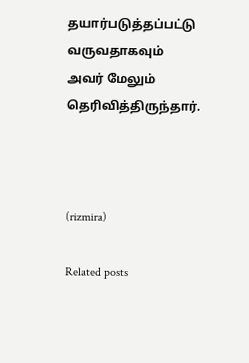தயார்படுத்தப்பட்டு வருவதாகவும் அவர் மேலும் தெரிவித்திருந்தார்.



(rizmira)

Related posts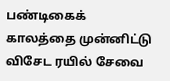பண்டிகைக் காலத்தை முன்னிட்டு விசேட ரயில் சேவை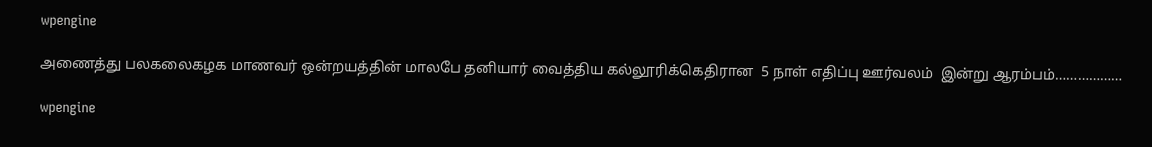wpengine

அணைத்து பலகலைகழக மாணவர் ஒன்றயத்தின் மாலபே தனியார் வைத்திய கல்லூரிக்கெதிரான  5 நாள் எதிப்பு ஊர்வலம்  இன்று ஆரம்பம்………………

wpengine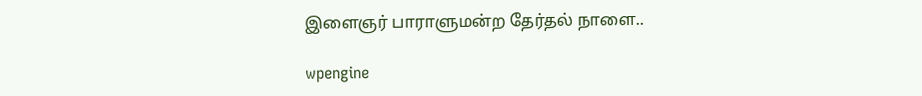இளைஞர் பாராளுமன்ற தேர்தல் நாளை..

wpengine